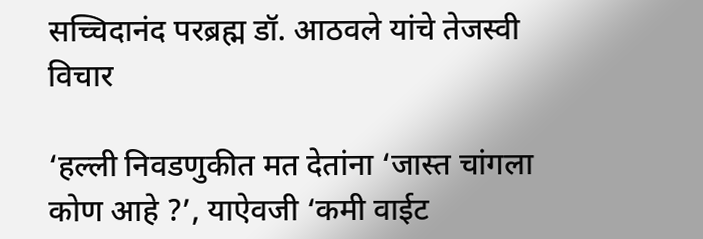सच्चिदानंद परब्रह्म डॉ. आठवले यांचे तेजस्वी विचार

‘हल्ली निवडणुकीत मत देतांना ‘जास्त चांगला कोण आहे ?’, याऐवजी ‘कमी वाईट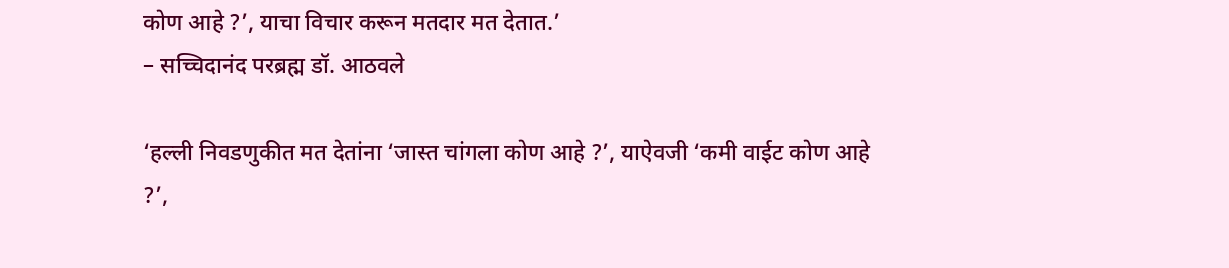कोण आहे ?’, याचा विचार करून मतदार मत देतात.’
– सच्चिदानंद परब्रह्म डॉ. आठवले

‘हल्ली निवडणुकीत मत देतांना ‘जास्त चांगला कोण आहे ?’, याऐवजी ‘कमी वाईट कोण आहे ?’,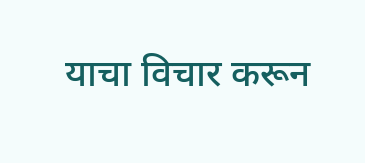याचा विचार करून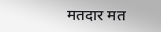मतदार मत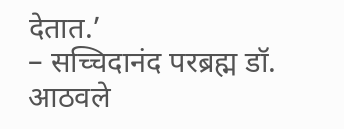देतात.’
– सच्चिदानंद परब्रह्म डॉ. आठवले